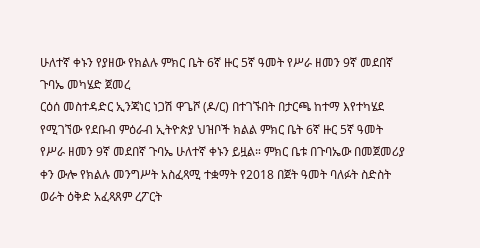ሁለተኛ ቀኑን የያዘው የክልሉ ምክር ቤት 6ኛ ዙር 5ኛ ዓመት የሥራ ዘመን 9ኛ መደበኛ ጉባኤ መካሄድ ጀመረ
ርዕሰ መስተዳድር ኢንጃነር ነጋሽ ዋጌሾ (ዶ/ር) በተገኙበት በታርጫ ከተማ እየተካሄደ የሚገኘው የደቡብ ምዕራብ ኢትዮጵያ ህዝቦች ክልል ምክር ቤት 6ኛ ዙር 5ኛ ዓመት የሥራ ዘመን 9ኛ መደበኛ ጉባኤ ሁለተኛ ቀኑን ይዟል። ምክር ቤቱ በጉባኤው በመጀመሪያ ቀን ውሎ የክልሉ መንግሥት አስፈጻሚ ተቋማት የ2018 በጀት ዓመት ባለፉት ስድስት ወራት ዕቅድ አፈጻጸም ረፖርት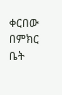ቀርበው በምክር ቤት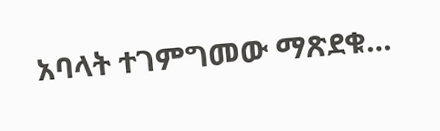አባላት ተገምግመው ማጽደቁ…